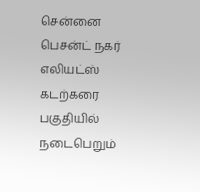சென்னை பெசன்ட் நகர் எலியட்ஸ் கடற்கரை பகுதியில் நடைபெறும்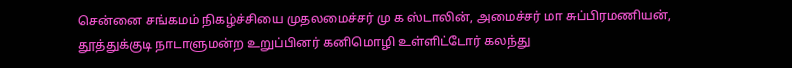சென்னை சங்கமம் நிகழ்ச்சியை முதலமைச்சர் மு க ஸ்டாலின், அமைச்சர் மா சுப்பிரமணியன், தூத்துக்குடி நாடாளுமன்ற உறுப்பினர் கனிமொழி உள்ளிட்டோர் கலந்து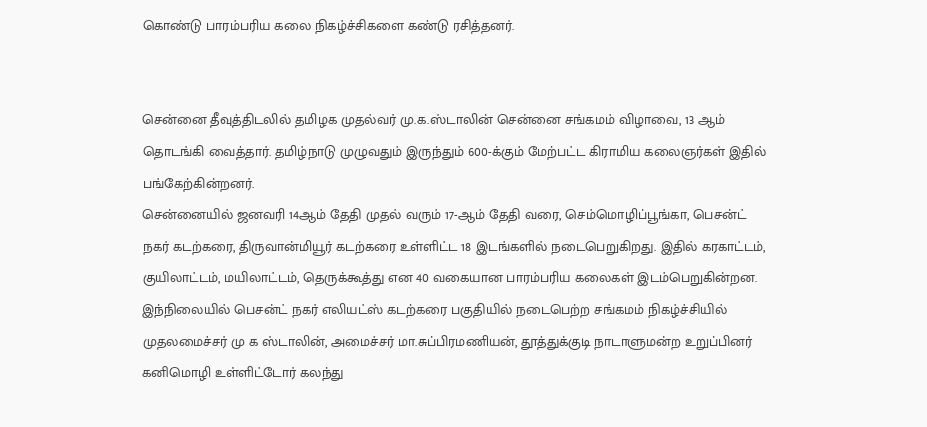கொண்டு பாரம்பரிய கலை நிகழ்ச்சிகளை கண்டு ரசித்தனர்.


சென்னை தீவுத்திடலில் தமிழக முதல்வர் மு.க.ஸ்டாலின் சென்னை சங்கமம் விழாவை, 13 ஆம் தொடங்கி வைத்தார். தமிழ்நாடு முழுவதும் இருந்தும் 600-க்கும் மேற்பட்ட கிராமிய கலைஞர்கள் இதில் பங்கேற்கின்றனர்.
சென்னையில் ஜனவரி 14ஆம் தேதி முதல் வரும் 17-ஆம் தேதி வரை, செம்மொழிப்பூங்கா, பெசன்ட் நகர் கடற்கரை, திருவான்மியூர் கடற்கரை உள்ளிட்ட 18 இடங்களில் நடைபெறுகிறது. இதில் கரகாட்டம், குயிலாட்டம், மயிலாட்டம், தெருக்கூத்து என 40 வகையான பாரம்பரிய கலைகள் இடம்பெறுகின்றன.
இந்நிலையில் பெசன்ட் நகர் எலியட்ஸ் கடற்கரை பகுதியில் நடைபெற்ற சங்கமம் நிகழ்ச்சியில் முதலமைச்சர் மு க ஸ்டாலின், அமைச்சர் மா.சுப்பிரமணியன், தூத்துக்குடி நாடாளுமன்ற உறுப்பினர் கனிமொழி உள்ளிட்டோர் கலந்து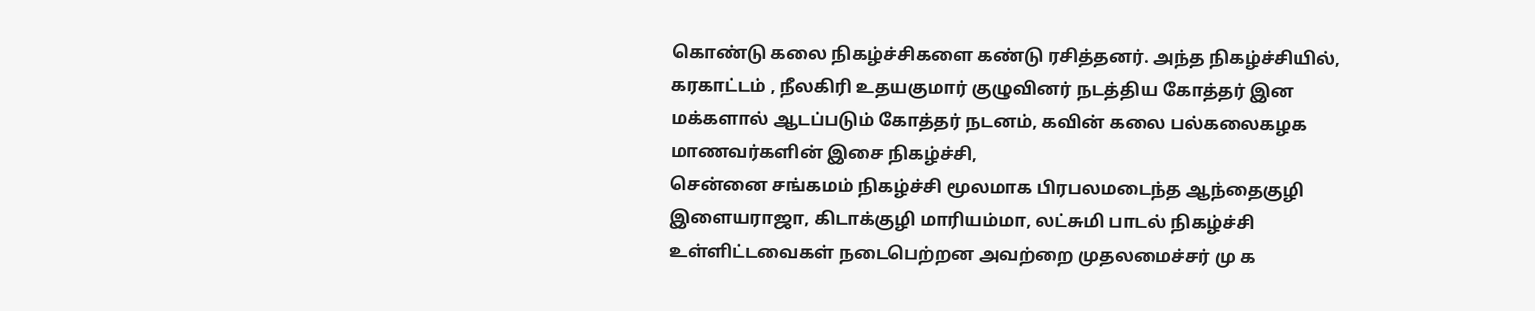கொண்டு கலை நிகழ்ச்சிகளை கண்டு ரசித்தனர். அந்த நிகழ்ச்சியில்,
கரகாட்டம் , நீலகிரி உதயகுமார் குழுவினர் நடத்திய கோத்தர் இன மக்களால் ஆடப்படும் கோத்தர் நடனம், கவின் கலை பல்கலைகழக மாணவர்களின் இசை நிகழ்ச்சி,
சென்னை சங்கமம் நிகழ்ச்சி மூலமாக பிரபலமடைந்த ஆந்தைகுழி இளையராஜா, கிடாக்குழி மாரியம்மா, லட்சுமி பாடல் நிகழ்ச்சி உள்ளிட்டவைகள் நடைபெற்றன அவற்றை முதலமைச்சர் மு க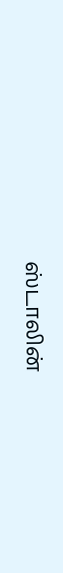ஸ்டாலின்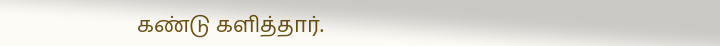கண்டு களித்தார்.